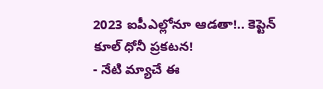2023 ఐపీఎల్లోనూ ఆడతా!.. కెప్టెన్ కూల్ ధోనీ ప్రకటన!
- నేటి మ్యాచే ఈ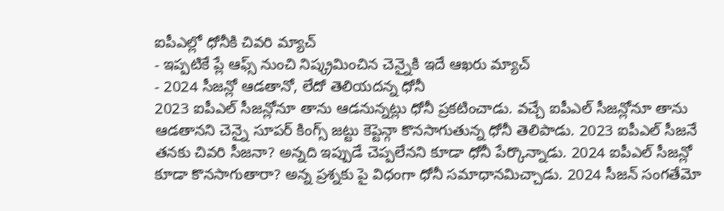ఐపీఎల్లో ధోనీకి చివరి మ్యాచ్
- ఇప్పటికే ప్లే ఆఫ్స్ నుంచి నిష్క్రమించిన చెన్నైకి ఇదే ఆఖరు మ్యాచ్
- 2024 సీజన్లో ఆడతానో, లేదో తెలియదన్న ధోనీ
2023 ఐపీఎల్ సీజన్లోనూ తాను ఆడనున్నట్లు ధోనీ ప్రకటించాడు. వచ్చే ఐపీఎల్ సీజన్లోనూ తాను ఆడతానని చెన్నై సూపర్ కింగ్స్ జట్టు కెప్టెన్గా కొనసాగుతున్న ధోనీ తెలిపాడు. 2023 ఐపీఎల్ సీజనే తనకు చివరి సీజనా? అన్నది ఇప్పుడే చెప్పలేనని కూడా ధోనీ పేర్కొన్నాడు. 2024 ఐపీఎల్ సీజన్లో కూడా కొనసాగుతారా? అన్న ప్రశ్నకు పై విధంగా ధోనీ సమాధానమిచ్చాడు. 2024 సీజన్ సంగతేమో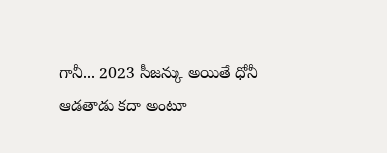గానీ... 2023 సీజన్కు అయితే ధోనీ ఆడతాడు కదా అంటూ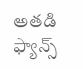అతడి ఫ్యాన్స్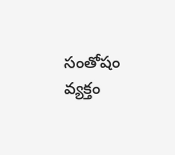సంతోషం వ్యక్తం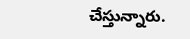చేస్తున్నారు.